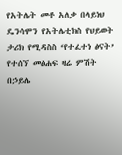የአትሌት መቶ አለቃ በላይነህ ዴንሳሞን የአትሌቲክስ የህይወት ታሪክ የሚዳስስ ‘የተፈተነ ፅናት’ የተሰኘ መፅሐፍ ዛሬ ምሽት በኃይሌ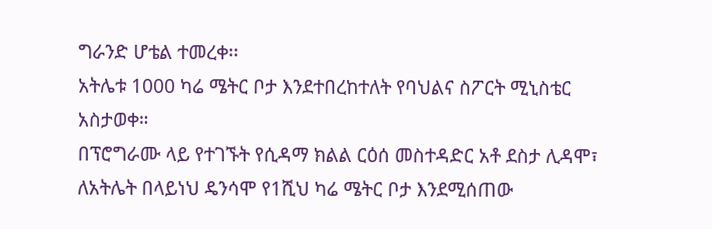ግራንድ ሆቴል ተመረቀ፡፡
አትሌቱ 1000 ካሬ ሜትር ቦታ እንደተበረከተለት የባህልና ስፖርት ሚኒስቴር አስታወቀ።
በፕሮግራሙ ላይ የተገኙት የሲዳማ ክልል ርዕሰ መስተዳድር አቶ ደስታ ሊዳሞ፣ ለአትሌት በላይነህ ዴንሳሞ የ1ሺህ ካሬ ሜትር ቦታ እንደሚሰጠው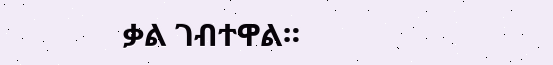ቃል ገብተዋል።